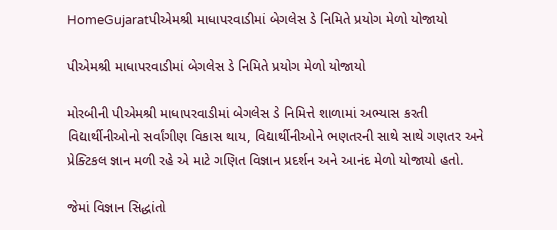HomeGujaratપીએમશ્રી માધાપરવાડીમાં બેગલેસ ડે નિમિતે પ્રયોગ મેળો યોજાયો

પીએમશ્રી માધાપરવાડીમાં બેગલેસ ડે નિમિતે પ્રયોગ મેળો યોજાયો

મોરબીની પીએમશ્રી માધાપરવાડીમાં બેગલેસ ડે નિમિત્તે શાળામાં અભ્યાસ કરતી વિદ્યાર્થીનીઓનો સર્વાંગીણ વિકાસ થાય, વિદ્યાર્થીનીઓને ભણતરની સાથે સાથે ગણતર અને પ્રેક્ટિકલ જ્ઞાન મળી રહે એ માટે ગણિત વિજ્ઞાન પ્રદર્શન અને આનંદ મેળો યોજાયો હતો.

જેમાં વિજ્ઞાન સિદ્ધાંતો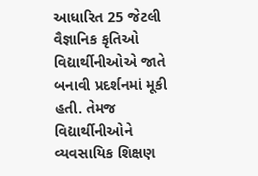આધારિત 25 જેટલી વૈજ્ઞાનિક કૃતિઓ વિદ્યાર્થીનીઓએ જાતે બનાવી પ્રદર્શનમાં મૂકી હતી. તેમજ વિદ્યાર્થીનીઓને વ્યવસાયિક શિક્ષણ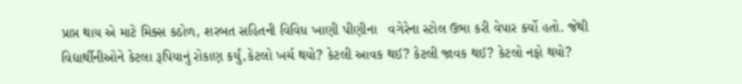પ્રાપ્ત થાય એ માટે મિક્સ કઠોળ, શરબત સહિતની વિવિધ ખાણી પીણીના   વગેરેના સ્ટોલ ઉભા કરી વેપાર કર્યો હતો. જેથી વિદ્યાર્થીનીઓને કેટલા રૂપિયાનું રોકાણ કર્યું,કેટલો ખર્ચ થયો? કેટલી આવક થઈ? કેટલી જાવક થઈ? કેટલો નફો થયો?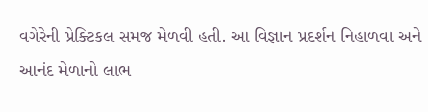વગેરેની પ્રેક્ટિકલ સમજ મેળવી હતી. આ વિજ્ઞાન પ્રદર્શન નિહાળવા અને આનંદ મેળાનો લાભ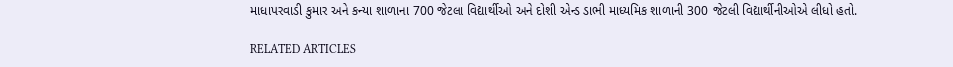માધાપરવાડી કુમાર અને કન્યા શાળાના 700 જેટલા વિદ્યાર્થીઓ અને દોશી એન્ડ ડાભી માધ્યમિક શાળાની 300 જેટલી વિદ્યાર્થીનીઓએ લીધો હતો.

RELATED ARTICLES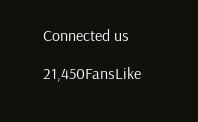Connected us

21,450FansLike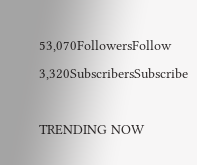53,070FollowersFollow
3,320SubscribersSubscribe

TRENDING NOW